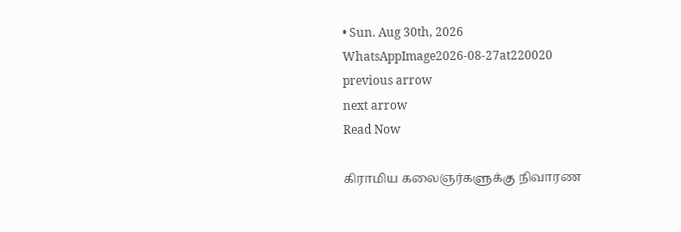• Sun. Aug 30th, 2026
WhatsAppImage2026-08-27at220020
previous arrow
next arrow
Read Now

கிராமிய கலைஞர்களுக்கு நிவாரண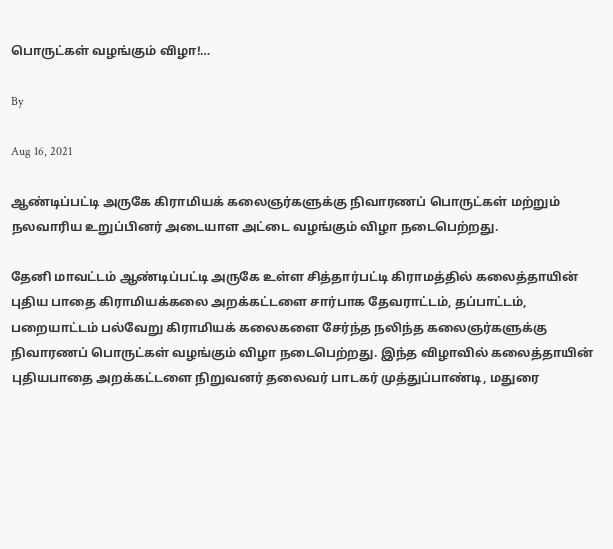பொருட்கள் வழங்கும் விழா!…

By

Aug 16, 2021

ஆண்டிப்பட்டி அருகே கிராமியக் கலைஞர்களுக்கு நிவாரணப் பொருட்கள் மற்றும் நலவாரிய உறுப்பினர் அடையாள அட்டை வழங்கும் விழா நடைபெற்றது.

தேனி மாவட்டம் ஆண்டிப்பட்டி அருகே உள்ள சித்தார்பட்டி கிராமத்தில் கலைத்தாயின் புதிய பாதை கிராமியக்கலை அறக்கட்டளை சார்பாக தேவராட்டம், தப்பாட்டம், பறையாட்டம் பல்வேறு கிராமியக் கலைகளை சேர்ந்த நலிந்த கலைஞர்களுக்கு நிவாரணப் பொருட்கள் வழங்கும் விழா நடைபெற்றது. இந்த விழாவில் கலைத்தாயின் புதியபாதை அறக்கட்டளை நிறுவனர் தலைவர் பாடகர் முத்துப்பாண்டி, மதுரை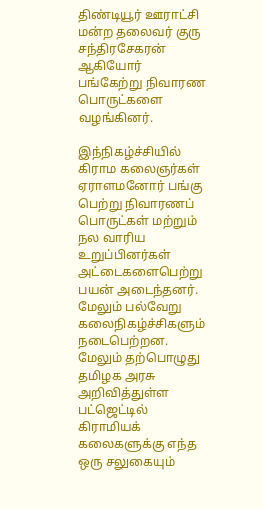திண்டியூர் ஊராட்சி மன்ற தலைவர் குரு சந்திரசேகரன் ஆகியோர் பங்கேற்று நிவாரண பொருட்களை வழங்கினர்.

இந்நிகழ்ச்சியில் கிராம கலைஞர்கள் ஏராளமனோர் பங்கு பெற்று நிவாரணப் பொருட்கள் மற்றும் நல வாரிய உறுப்பினர்கள் அட்டைகளைபெற்று பயன் அடைந்தனர். மேலும் பல்வேறு கலைநிகழ்ச்சிகளும் நடைபெற்றன. மேலும் தற்பொழுது தமிழக அரசு அறிவித்துள்ள பட்ஜெட்டில் கிராமியக் கலைகளுக்கு எந்த ஒரு சலுகையும்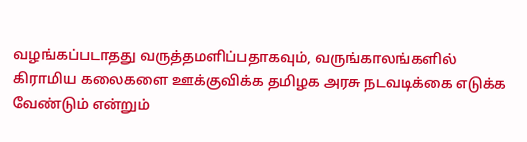வழங்கப்படாதது வருத்தமளிப்பதாகவும், வருங்காலங்களில் கிராமிய கலைகளை ஊக்குவிக்க தமிழக அரசு நடவடிக்கை எடுக்க வேண்டும் என்றும்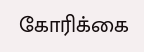கோரிக்கை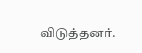விடுத்தனர்.